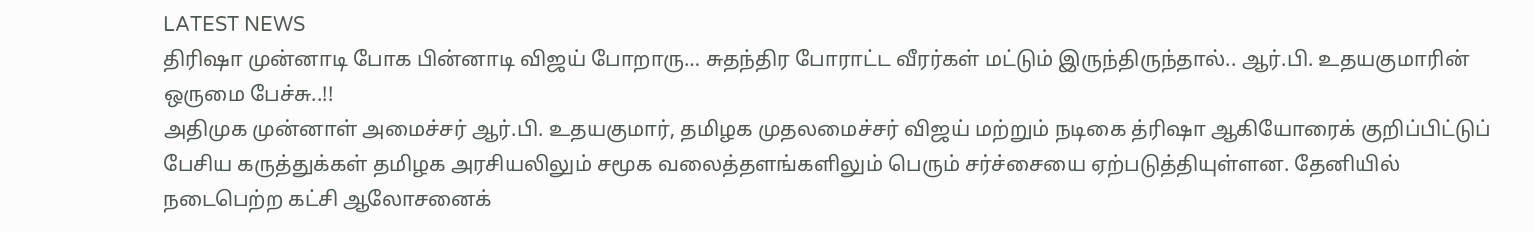LATEST NEWS
திரிஷா முன்னாடி போக பின்னாடி விஜய் போறாரு… சுதந்திர போராட்ட வீரர்கள் மட்டும் இருந்திருந்தால்.. ஆர்.பி. உதயகுமாரின் ஒருமை பேச்சு..!!
அதிமுக முன்னாள் அமைச்சர் ஆர்.பி. உதயகுமார், தமிழக முதலமைச்சர் விஜய் மற்றும் நடிகை த்ரிஷா ஆகியோரைக் குறிப்பிட்டுப் பேசிய கருத்துக்கள் தமிழக அரசியலிலும் சமூக வலைத்தளங்களிலும் பெரும் சர்ச்சையை ஏற்படுத்தியுள்ளன. தேனியில் நடைபெற்ற கட்சி ஆலோசனைக்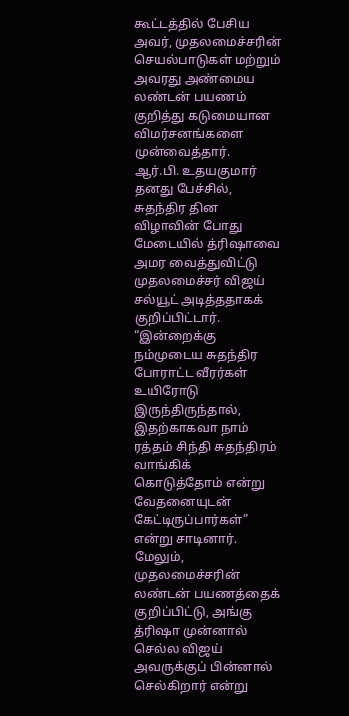கூட்டத்தில் பேசிய அவர், முதலமைச்சரின் செயல்பாடுகள் மற்றும் அவரது அண்மைய லண்டன் பயணம் குறித்து கடுமையான விமர்சனங்களை முன்வைத்தார்.
ஆர்.பி. உதயகுமார் தனது பேச்சில், சுதந்திர தின விழாவின் போது மேடையில் த்ரிஷாவை அமர வைத்துவிட்டு முதலமைச்சர் விஜய் சல்யூட் அடித்ததாகக் குறிப்பிட்டார். “இன்றைக்கு நம்முடைய சுதந்திர போராட்ட வீரர்கள் உயிரோடு இருந்திருந்தால், இதற்காகவா நாம் ரத்தம் சிந்தி சுதந்திரம் வாங்கிக் கொடுத்தோம் என்று வேதனையுடன் கேட்டிருப்பார்கள்” என்று சாடினார். மேலும், முதலமைச்சரின் லண்டன் பயணத்தைக் குறிப்பிட்டு, அங்கு த்ரிஷா முன்னால் செல்ல விஜய் அவருக்குப் பின்னால் செல்கிறார் என்று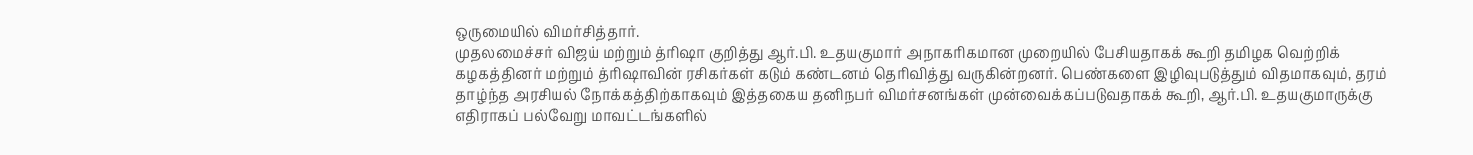ஒருமையில் விமர்சித்தார்.
முதலமைச்சர் விஜய் மற்றும் த்ரிஷா குறித்து ஆர்.பி. உதயகுமார் அநாகரிகமான முறையில் பேசியதாகக் கூறி தமிழக வெற்றிக் கழகத்தினர் மற்றும் த்ரிஷாவின் ரசிகர்கள் கடும் கண்டனம் தெரிவித்து வருகின்றனர். பெண்களை இழிவுபடுத்தும் விதமாகவும், தரம் தாழ்ந்த அரசியல் நோக்கத்திற்காகவும் இத்தகைய தனிநபர் விமர்சனங்கள் முன்வைக்கப்படுவதாகக் கூறி, ஆர்.பி. உதயகுமாருக்கு எதிராகப் பல்வேறு மாவட்டங்களில்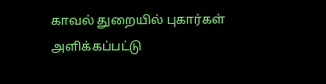காவல் துறையில் புகார்கள் அளிக்கப்பட்டு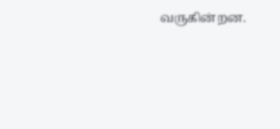வருகின்றன.